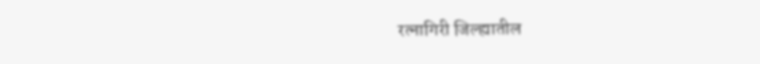रत्नागिरी जिल्ह्यातील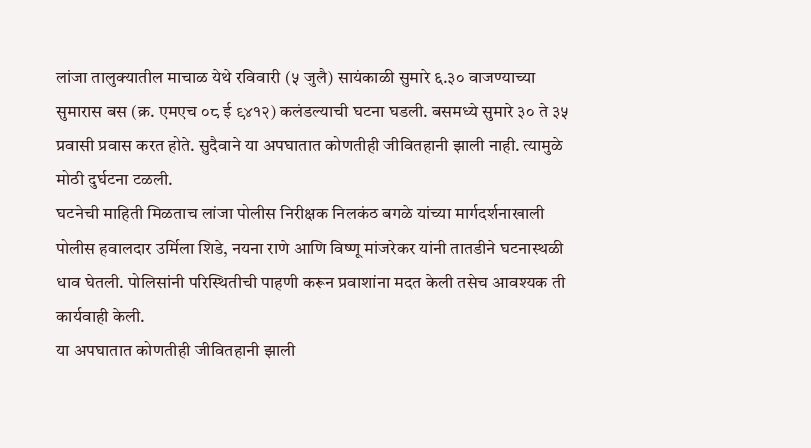लांजा तालुक्यातील माचाळ येथे रविवारी (५ जुलै) सायंकाळी सुमारे ६.३० वाजण्याच्या सुमारास बस (क्र. एमएच ०८ ई ९४१२) कलंडल्याची घटना घडली. बसमध्ये सुमारे ३० ते ३५ प्रवासी प्रवास करत होते. सुदैवाने या अपघातात कोणतीही जीवितहानी झाली नाही. त्यामुळे मोठी दुर्घटना टळली.
घटनेची माहिती मिळताच लांजा पोलीस निरीक्षक निलकंठ बगळे यांच्या मार्गदर्शनाखाली पोलीस हवालदार उर्मिला शिडे, नयना राणे आणि विष्णू मांजरेकर यांनी तातडीने घटनास्थळी धाव घेतली. पोलिसांनी परिस्थितीची पाहणी करून प्रवाशांना मदत केली तसेच आवश्यक ती कार्यवाही केली.
या अपघातात कोणतीही जीवितहानी झाली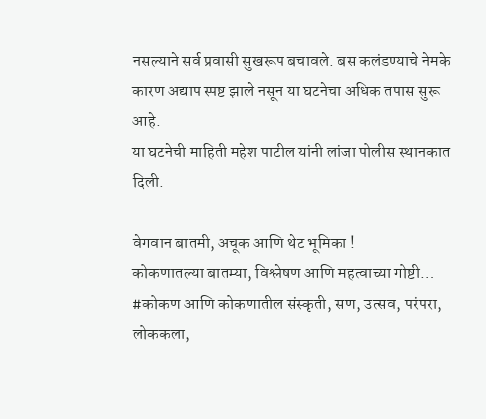नसल्याने सर्व प्रवासी सुखरूप बचावले. बस कलंडण्याचे नेमके कारण अद्याप स्पष्ट झाले नसून या घटनेचा अधिक तपास सुरू आहे.
या घटनेची माहिती महेश पाटील यांनी लांजा पोलीस स्थानकात दिली.

वेगवान बातमी, अचूक आणि थेट भूमिका !
कोकणातल्या बातम्या, विश्लेषण आणि महत्वाच्या गोष्टी… #कोकण आणि कोकणातील संस्कृती, सण, उत्सव, परंपरा, लोककला,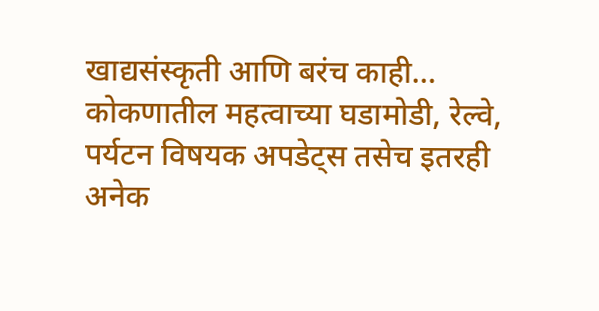खाद्यसंस्कृती आणि बरंच काही…
कोकणातील महत्वाच्या घडामोडी, रेल्वे, पर्यटन विषयक अपडेट्स तसेच इतरही अनेक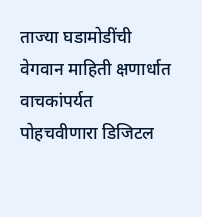ताज्या घडामोडींची वेगवान माहिती क्षणार्धात वाचकांपर्यत पोहचवीणारा डिजिटल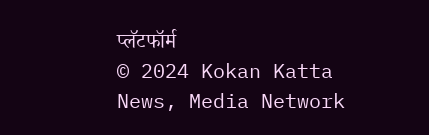प्लॅटफॉर्म
© 2024 Kokan Katta News, Media Network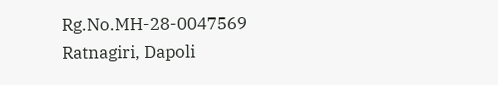Rg.No.MH-28-0047569
Ratnagiri, Dapoli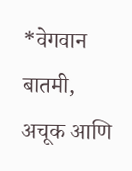*वेगवान बातमी, अचूक आणि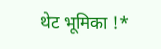थेट भूमिका !*